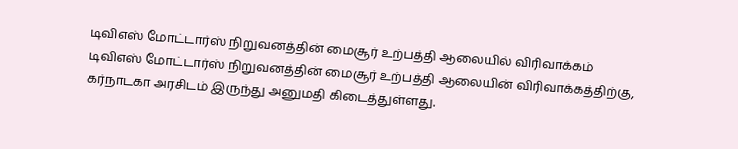டிவிஎஸ் மோட்டார்ஸ் நிறுவனத்தின் மைசூர் உற்பத்தி ஆலையில் விரிவாக்கம்
டிவிஎஸ் மோட்டார்ஸ் நிறுவனத்தின் மைசூர் உற்பத்தி ஆலையின் விரிவாக்கத்திற்கு, கர்நாடகா அரசிடம் இருந்து அனுமதி கிடைத்துள்ளது.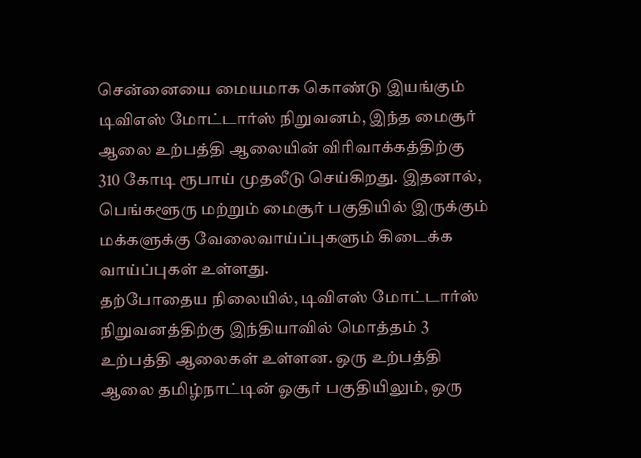சென்னையை மையமாக கொண்டு இயங்கும் டிவிஎஸ் மோட்டார்ஸ் நிறுவனம், இந்த மைசூர் ஆலை உற்பத்தி ஆலையின் விரிவாக்கத்திற்கு 310 கோடி ரூபாய் முதலீடு செய்கிறது. இதனால், பெங்களூரு மற்றும் மைசூர் பகுதியில் இருக்கும் மக்களுக்கு வேலைவாய்ப்புகளும் கிடைக்க வாய்ப்புகள் உள்ளது.
தற்போதைய நிலையில், டிவிஎஸ் மோட்டார்ஸ் நிறுவனத்திற்கு இந்தியாவில் மொத்தம் 3 உற்பத்தி ஆலைகள் உள்ளன. ஒரு உற்பத்தி ஆலை தமிழ்நாட்டின் ஓசூர் பகுதியிலும், ஒரு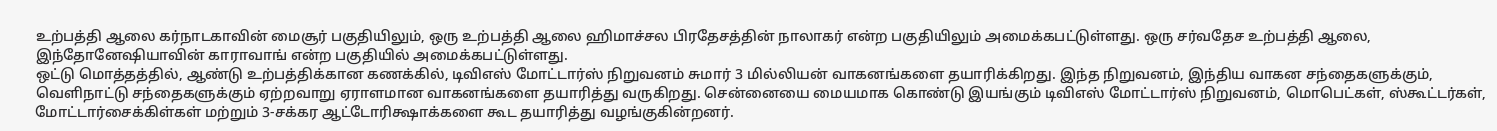உற்பத்தி ஆலை கர்நாடகாவின் மைசூர் பகுதியிலும், ஒரு உற்பத்தி ஆலை ஹிமாச்சல பிரதேசத்தின் நாலாகர் என்ற பகுதியிலும் அமைக்கபட்டுள்ளது. ஒரு சர்வதேச உற்பத்தி ஆலை, இந்தோனேஷியாவின் காராவாங் என்ற பகுதியில் அமைக்கபட்டுள்ளது.
ஒட்டு மொத்தத்தில், ஆண்டு உற்பத்திக்கான கணக்கில், டிவிஎஸ் மோட்டார்ஸ் நிறுவனம் சுமார் 3 மில்லியன் வாகனங்களை தயாரிக்கிறது. இந்த நிறுவனம், இந்திய வாகன சந்தைகளுக்கும், வெளிநாட்டு சந்தைகளுக்கும் ஏற்றவாறு ஏராளமான வாகனங்களை தயாரித்து வருகிறது. சென்னையை மையமாக கொண்டு இயங்கும் டிவிஎஸ் மோட்டார்ஸ் நிறுவனம், மொபெட்கள், ஸ்கூட்டர்கள், மோட்டார்சைக்கிள்கள் மற்றும் 3-சக்கர ஆட்டோரிக்ஷாக்களை கூட தயாரித்து வழங்குகின்றனர்.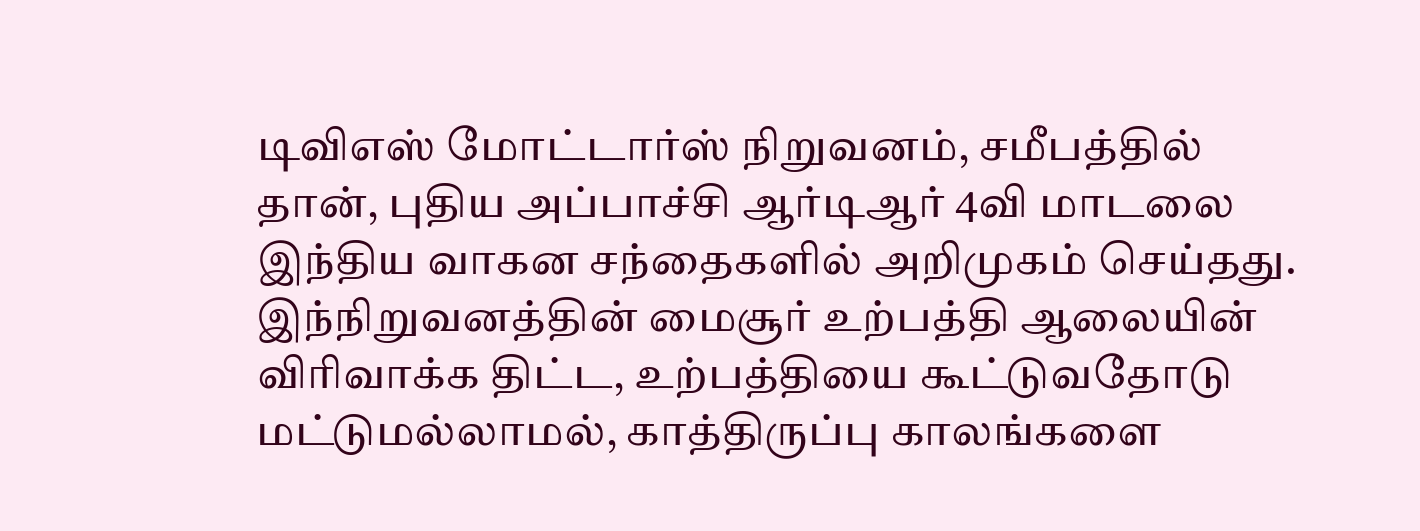டிவிஎஸ் மோட்டார்ஸ் நிறுவனம், சமீபத்தில் தான், புதிய அப்பாச்சி ஆர்டிஆர் 4வி மாடலை இந்திய வாகன சந்தைகளில் அறிமுகம் செய்தது. இந்நிறுவனத்தின் மைசூர் உற்பத்தி ஆலையின் விரிவாக்க திட்ட, உற்பத்தியை கூட்டுவதோடு மட்டுமல்லாமல், காத்திருப்பு காலங்களை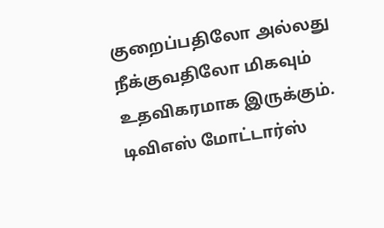குறைப்பதிலோ அல்லது நீக்குவதிலோ மிகவும் உதவிகரமாக இருக்கும்.
டிவிஎஸ் மோட்டார்ஸ்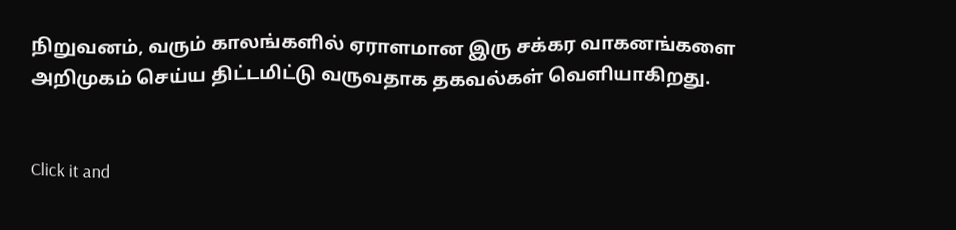நிறுவனம், வரும் காலங்களில் ஏராளமான இரு சக்கர வாகனங்களை அறிமுகம் செய்ய திட்டமிட்டு வருவதாக தகவல்கள் வெளியாகிறது.


Click it and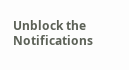Unblock the Notifications